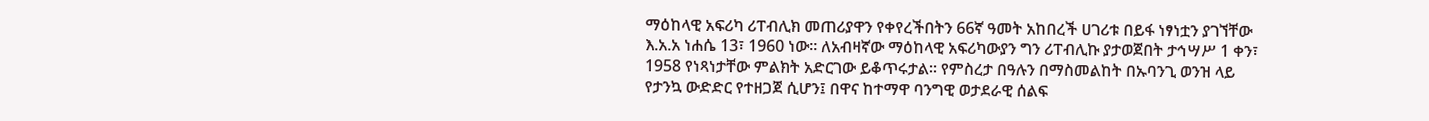ማዕከላዊ አፍሪካ ሪፐብሊክ መጠሪያዋን የቀየረችበትን 66ኛ ዓመት አከበረች ሀገሪቱ በይፋ ነፃነቷን ያገኘቸው እ.አ.አ ነሐሴ 13፣ 1960 ነው። ለአብዛኛው ማዕከላዊ አፍሪካውያን ግን ሪፐብሊኩ ያታወጀበት ታኅሣሥ 1 ቀን፣ 1958 የነጻነታቸው ምልክት አድርገው ይቆጥሩታል። የምስረታ በዓሉን በማስመልከት በኡባንጊ ወንዝ ላይ የታንኳ ውድድር የተዘጋጀ ሲሆን፤ በዋና ከተማዋ ባንግዊ ወታደራዊ ሰልፍ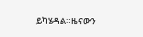ይካሄዳል።ዜናውን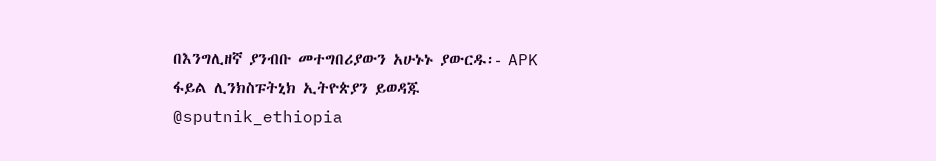በእንግሊዘኛ ያንብቡ መተግበሪያውን አሁኑኑ ያውርዱ፡- APK ፋይል ሊንክስፑትኒክ ኢትዮጵያን ይወዳጁ @sputnik_ethiopia